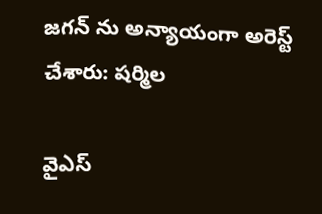జగన్ ను అన్యాయంగా అరెస్ట్ చేశారు: షర్మిల

వైఎస్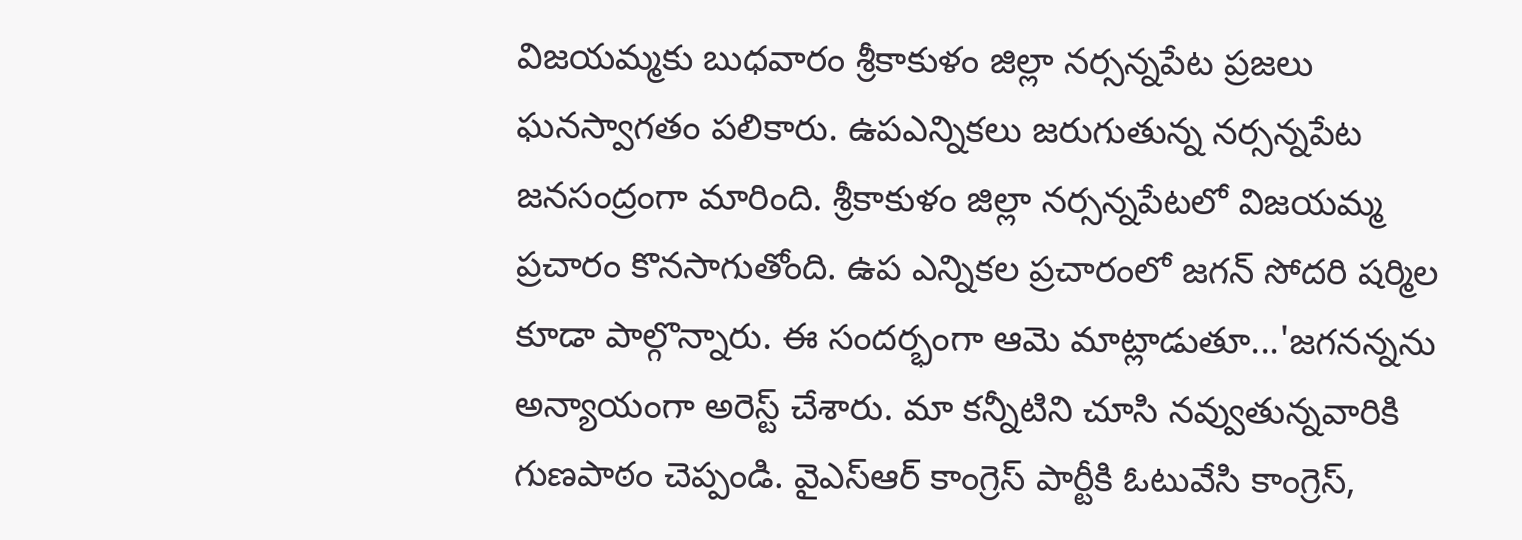విజయమ్మకు బుధవారం శ్రీకాకుళం జిల్లా నర్సన్నపేట ప్రజలు ఘనస్వాగతం పలికారు. ఉపఎన్నికలు జరుగుతున్న నర్సన్నపేట జనసంద్రంగా మారింది. శ్రీకాకుళం జిల్లా నర్సన్నపేటలో విజయమ్మ ప్రచారం కొనసాగుతోంది. ఉప ఎన్నికల ప్రచారంలో జగన్ సోదరి షర్మిల కూడా పాల్గొన్నారు. ఈ సందర్భంగా ఆమె మాట్లాడుతూ...'జగనన్నను అన్యాయంగా అరెస్ట్ చేశారు. మా కన్నీటిని చూసి నవ్వుతున్నవారికి గుణపాఠం చెప్పండి. వైఎస్ఆర్ కాంగ్రెస్ పార్టీకి ఓటువేసి కాంగ్రెస్,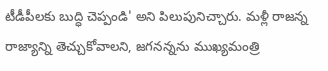టీడీపీలకు బుద్ధి చెప్పండి' అని పిలుపునిచ్చారు. మళ్లీ రాజన్న రాజ్యాన్ని తెచ్చుకోవాలని, జగనన్నను ముఖ్యమంత్రి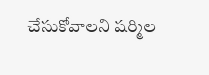చేసుకోవాలని షర్మిల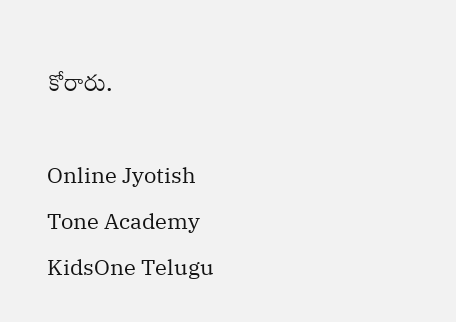కోరారు.

Online Jyotish
Tone Academy
KidsOne Telugu